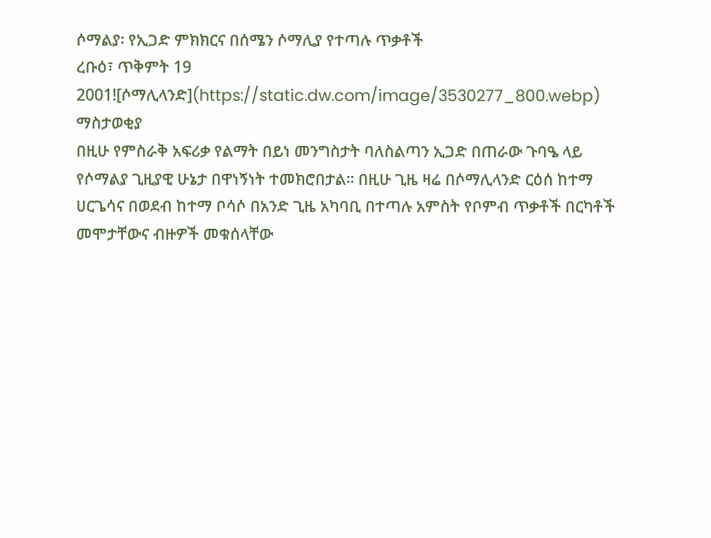ሶማልያ፡ የኢጋድ ምክክርና በሰሜን ሶማሊያ የተጣሉ ጥቃቶች
ረቡዕ፣ ጥቅምት 19 2001![ሶማሊላንድ](https://static.dw.com/image/3530277_800.webp)
ማስታወቂያ
በዚሁ የምስራቅ አፍሪቃ የልማት በይነ መንግስታት ባለስልጣን ኢጋድ በጠራው ጉባዔ ላይ የሶማልያ ጊዚያዊ ሁኔታ በዋነኝነት ተመክሮበታል። በዚሁ ጊዜ ዛሬ በሶማሊላንድ ርዕሰ ከተማ ሀርጌሳና በወደብ ከተማ ቦሳሶ በአንድ ጊዜ አካባቢ በተጣሉ አምስት የቦምብ ጥቃቶች በርካቶች መሞታቸውና ብዙዎች መቁሰላቸው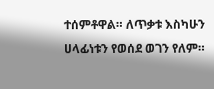ተሰምቶዋል። ለጥቃቱ እስካሁን ሀላፊነቱን የወሰደ ወገን የለም።